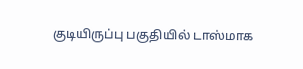குடியிருப்பு பகுதியில் டாஸ்மாக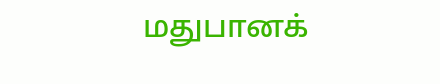மதுபானக்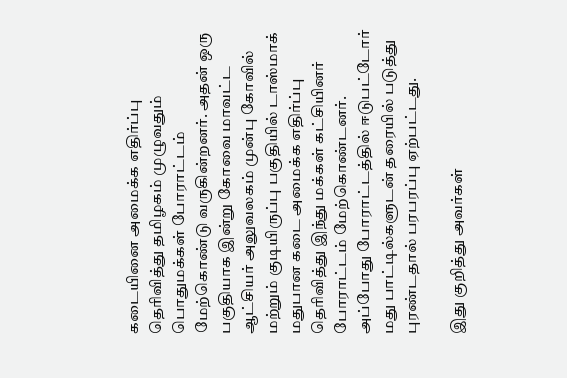கடையினை அமைக்க எதிர்ப்பு தெரிவித்து தமிழகம் முழுவதும் பொதுமக்கள் போராட்டம் மேற்கொண்டு வருகின்றனர். அதன் ஒரு பகுதியாக இன்று கோவை மாவட்ட ஆட்சியர் அலுவலகம் முன்பு கோவில் மற்றும் குடியிருப்பு பகுதியில் டாஸ்மாக் மதுபான கடை அமைக்க எதிர்ப்பு தெரிவித்து இந்து மக்கள் கட்சியினர் போராட்டம் மேற்கொண்டனர். அப்போது போராட்டத்தில் ஈடுபட்டோர் மது பாட்டில்களுடன் தரையில் படுத்து புரண்டதால் பரபரப்பு ஏற்பட்டது.

இது குறித்து அவர்கள்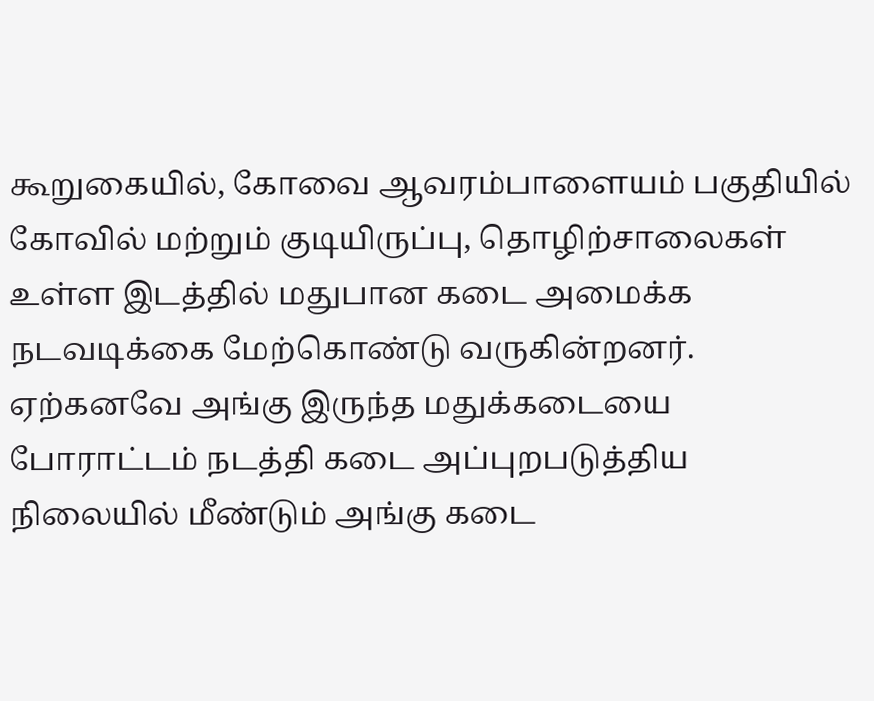கூறுகையில், கோவை ஆவரம்பாளையம் பகுதியில் கோவில் மற்றும் குடியிருப்பு, தொழிற்சாலைகள் உள்ள இடத்தில் மதுபான கடை அமைக்க நடவடிக்கை மேற்கொண்டு வருகின்றனர். ஏற்கனவே அங்கு இருந்த மதுக்கடையை போராட்டம் நடத்தி கடை அப்புறபடுத்திய நிலையில் மீண்டும் அங்கு கடை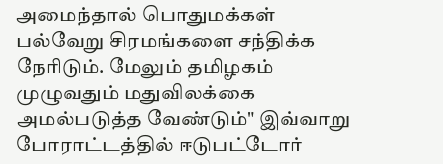அமைந்தால் பொதுமக்கள் பல்வேறு சிரமங்களை சந்திக்க நேரிடும். மேலும் தமிழகம் முழுவதும் மதுவிலக்கை அமல்படுத்த வேண்டும்" இவ்வாறு போராட்டத்தில் ஈடுபட்டோர்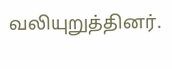வலியுறுத்தினர்.